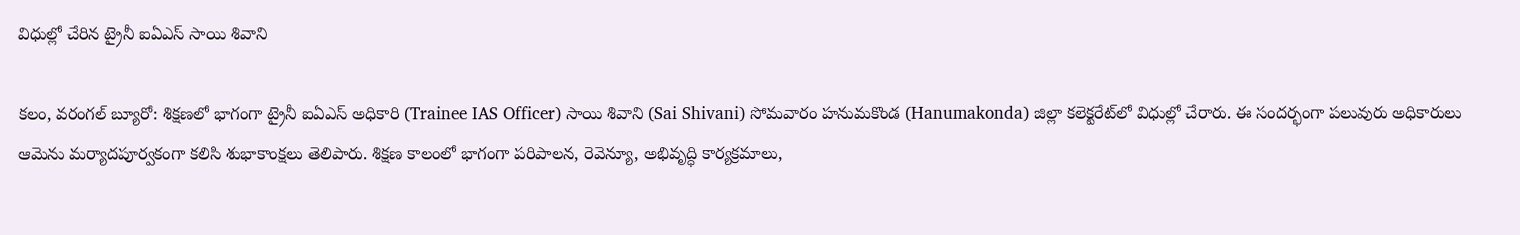విధుల్లో చేరిన ట్రైనీ ఐఏఎస్ సాయి శివాని

కలం, వరంగల్ బ్యూరో: శిక్షణలో భాగంగా ట్రైనీ ఐఏఎస్ అధికారి (Trainee IAS Officer) సాయి శివాని (Sai Shivani) సోమవారం హనుమకొండ (Hanumakonda) జిల్లా కలెక్టరేట్‌లో విధుల్లో చేరారు. ఈ సందర్భంగా పలువురు అధికారులు ఆమెను మర్యాదపూర్వకంగా కలిసి శుభాకాంక్షలు తెలిపారు. శిక్షణ కాలంలో భాగంగా పరిపాలన, రెవెన్యూ, అభివృద్ధి కార్యక్రమాలు,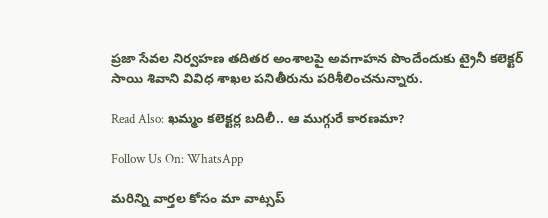ప్రజా సేవల నిర్వహణ తదితర అంశాలపై అవగాహన పొందేందుకు ట్రైనీ కలెక్టర్ సాయి శివాని వివిధ శాఖల పనితీరును పరిశీలించనున్నారు.

Read Also: ఖమ్మం కలెక్టర్ల బదిలీ.. ఆ ముగ్గురే కారణమా?

Follow Us On: WhatsApp

మ‌రిన్ని వార్త‌ల కోసం మా వాట్స‌ప్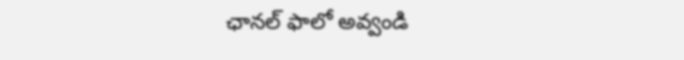ఛాన‌ల్ ఫాలో అవ్వండి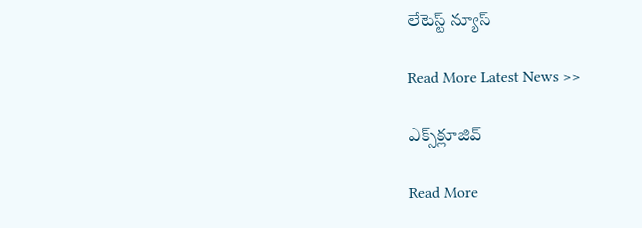లేటెస్ట్ న్యూస్‌

Read More Latest News >>

ఎక్స్‌క్లూజివ్‌

Read More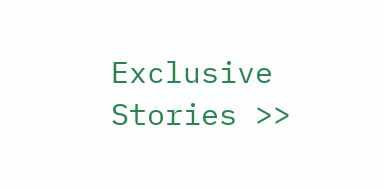Exclusive Stories >>